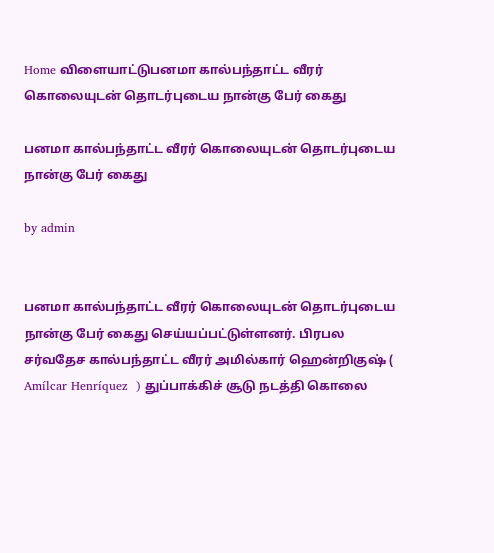Home விளையாட்டுபனமா கால்பந்தாட்ட வீரர் கொலையுடன் தொடர்புடைய நான்கு பேர் கைது

பனமா கால்பந்தாட்ட வீரர் கொலையுடன் தொடர்புடைய நான்கு பேர் கைது

by admin


பனமா கால்பந்தாட்ட வீரர் கொலையுடன் தொடர்புடைய நான்கு பேர் கைது செய்யப்பட்டுள்ளனர். பிரபல சர்வதேச கால்பந்தாட்ட வீரர் அமில்கார் ஹென்றிகுஷ் ( Amílcar Henríquez  ) துப்பாக்கிச் சூடு நடத்தி கொலை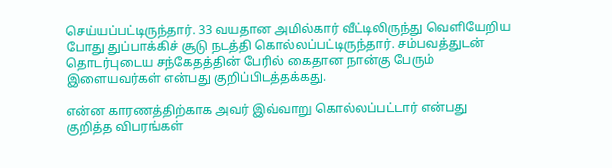செய்யப்பட்டிருந்தார். 33 வயதான அமில்கார் வீட்டிலிருந்து வெளியேறிய போது துப்பாக்கிச் சூடு நடத்தி கொல்லப்பட்டிருந்தார். சம்பவத்துடன் தொடர்புடைய சந்கேதத்தின் பேரில் கைதான நான்கு பேரும் இளையவர்கள் என்பது குறிப்பிடத்தக்கது.

என்ன காரணத்திற்காக அவர் இவ்வாறு கொல்லப்பட்டார் என்பது குறித்த விபரங்கள்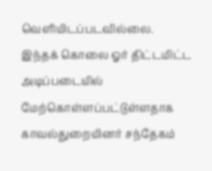வெளியிடப்படவில்லை.
இந்தக் கொலை ஓர் திட்டமிட்ட அடிப்படையில் மேற்கொள்ளப்பட்டுள்ளதாக காவல்துறையினர் சந்தேகம்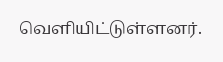வெளியிட்டுள்ளனர்.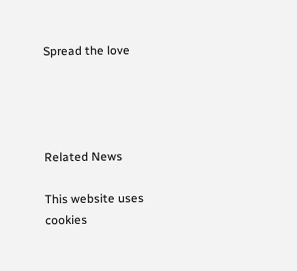Spread the love




Related News

This website uses cookies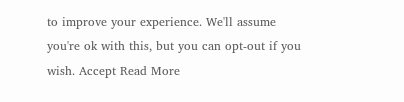to improve your experience. We'll assume you're ok with this, but you can opt-out if you wish. Accept Read More